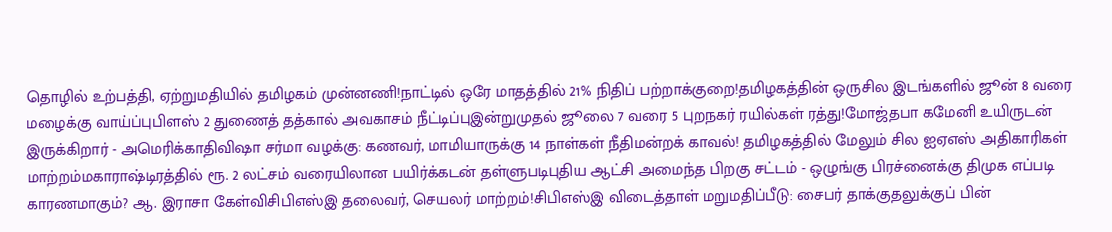தொழில் உற்பத்தி, ஏற்றுமதியில் தமிழகம் முன்னணி!நாட்டில் ஒரே மாதத்தில் 21% நிதிப் பற்றாக்குறை!தமிழகத்தின் ஒருசில இடங்களில் ஜூன் 8 வரை மழைக்கு வாய்ப்புபிளஸ் 2 துணைத் தத்கால் அவகாசம் நீட்டிப்புஇன்றுமுதல் ஜூலை 7 வரை 5 புறநகர் ரயில்கள் ரத்து!மோஜ்தபா கமேனி உயிருடன் இருக்கிறார் - அமெரிக்காதிவிஷா சர்மா வழக்கு: கணவர், மாமியாருக்கு 14 நாள்கள் நீதிமன்றக் காவல்! தமிழகத்தில் மேலும் சில ஐஏஎஸ் அதிகாரிகள் மாற்றம்மகாராஷ்டிரத்தில் ரூ. 2 லட்சம் வரையிலான பயிர்க்கடன் தள்ளுபடிபுதிய ஆட்சி அமைந்த பிறகு சட்டம் - ஒழுங்கு பிரச்னைக்கு திமுக எப்படி காரணமாகும்? ஆ. இராசா கேள்விசிபிஎஸ்இ தலைவர், செயலர் மாற்றம்!சிபிஎஸ்இ விடைத்தாள் மறுமதிப்பீடு: சைபர் தாக்குதலுக்குப் பின்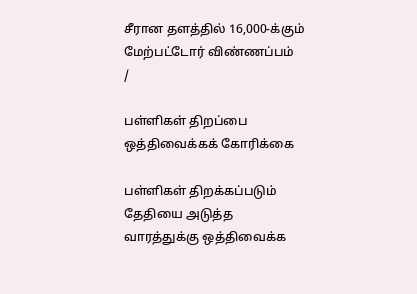சீரான தளத்தில் 16,000-க்கும் மேற்பட்டோர் விண்ணப்பம்
/

பள்ளிகள் திறப்பை ஒத்திவைக்கக் கோரிக்கை

பள்ளிகள் திறக்கப்படும் தேதியை அடுத்த வாரத்துக்கு ஒத்திவைக்க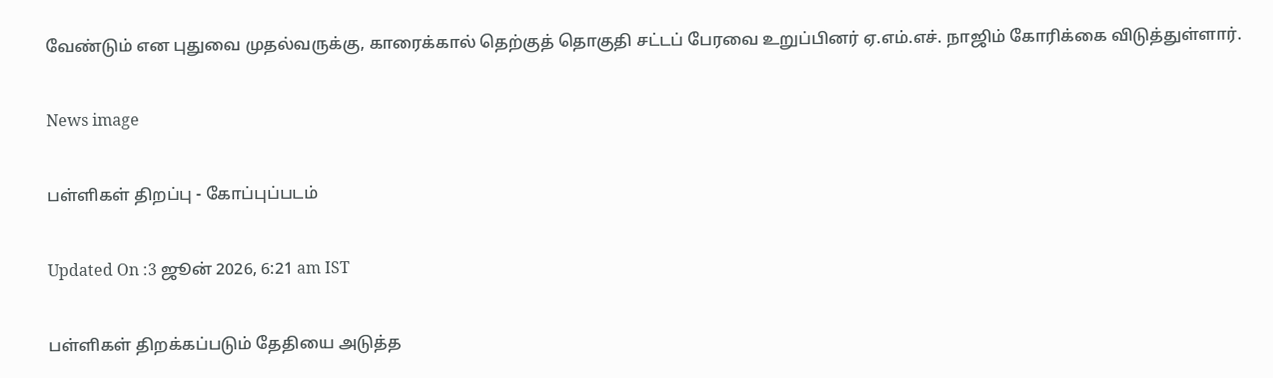வேண்டும் என புதுவை முதல்வருக்கு, காரைக்கால் தெற்குத் தொகுதி சட்டப் பேரவை உறுப்பினர் ஏ.எம்.எச். நாஜிம் கோரிக்கை விடுத்துள்ளார்.

News image

பள்ளிகள் திறப்பு - கோப்புப்படம்

Updated On :3 ஜூன் 2026, 6:21 am IST

பள்ளிகள் திறக்கப்படும் தேதியை அடுத்த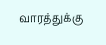வாரத்துக்கு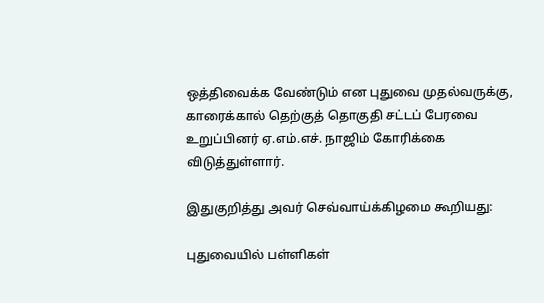ஒத்திவைக்க வேண்டும் என புதுவை முதல்வருக்கு, காரைக்கால் தெற்குத் தொகுதி சட்டப் பேரவை உறுப்பினர் ஏ.எம்.எச். நாஜிம் கோரிக்கை விடுத்துள்ளார்.

இதுகுறித்து அவர் செவ்வாய்க்கிழமை கூறியது:

புதுவையில் பள்ளிகள்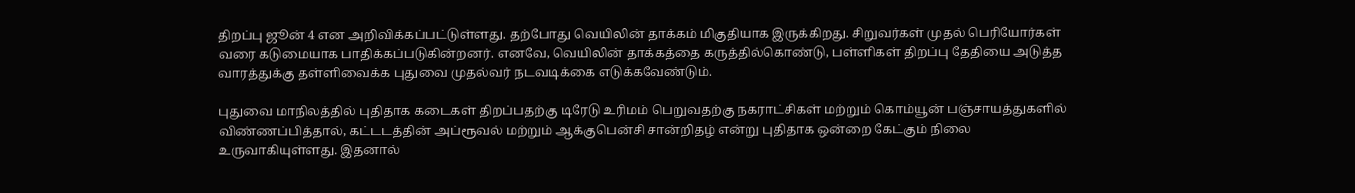திறப்பு ஜூன் 4 என அறிவிக்கப்பட்டுள்ளது. தற்போது வெயிலின் தாக்கம் மிகுதியாக இருக்கிறது. சிறுவர்கள் முதல் பெரியோர்கள் வரை கடுமையாக பாதிக்கப்படுகின்றனர். எனவே, வெயிலின் தாக்கத்தை கருத்தில்கொண்டு, பள்ளிகள் திறப்பு தேதியை அடுத்த வாரத்துக்கு தள்ளிவைக்க புதுவை முதல்வர் நடவடிக்கை எடுக்கவேண்டும்.

புதுவை மாநிலத்தில் புதிதாக கடைகள் திறப்பதற்கு டிரேடு உரிமம் பெறுவதற்கு நகராட்சிகள் மற்றும் கொம்யூன் பஞ்சாயத்துகளில் விண்ணப்பித்தால், கட்டடத்தின் அப்ரூவல் மற்றும் ஆக்குபென்சி சான்றிதழ் என்று புதிதாக ஒன்றை கேட்கும் நிலை உருவாகியுள்ளது. இதனால்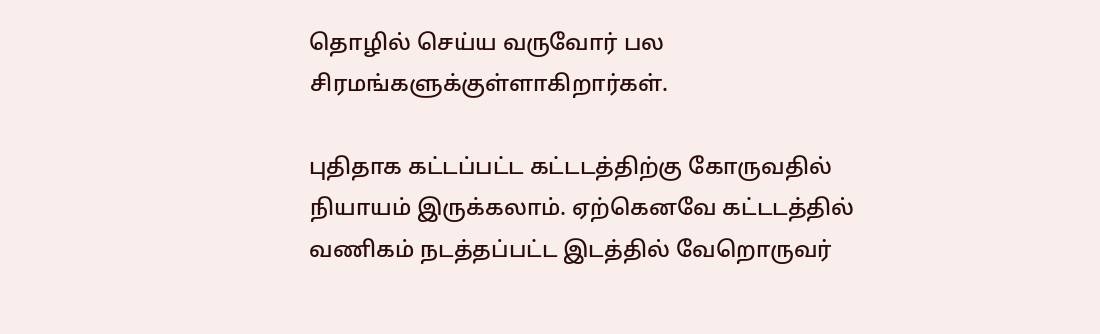தொழில் செய்ய வருவோர் பல சிரமங்களுக்குள்ளாகிறார்கள்.

புதிதாக கட்டப்பட்ட கட்டடத்திற்கு கோருவதில் நியாயம் இருக்கலாம். ஏற்கெனவே கட்டடத்தில் வணிகம் நடத்தப்பட்ட இடத்தில் வேறொருவர்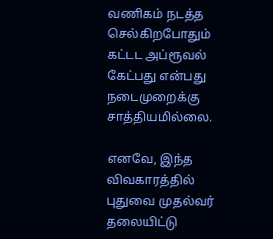வணிகம் நடத்த செல்கிறபோதும் கட்டட அப்ரூவல் கேட்பது என்பது நடைமுறைக்கு சாத்தியமில்லை.

எனவே, இந்த விவகாரத்தில் புதுவை முதல்வர் தலையிட்டு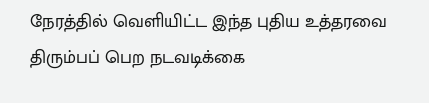நேரத்தில் வெளியிட்ட இந்த புதிய உத்தரவை திரும்பப் பெற நடவடிக்கை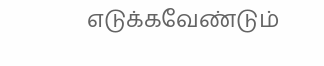எடுக்கவேண்டும்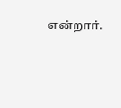என்றார்.